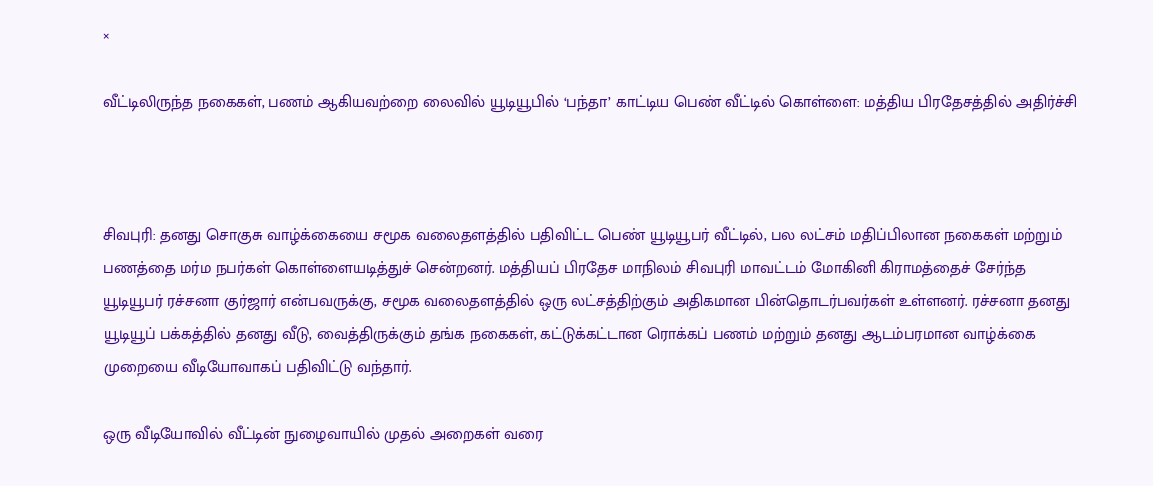×

வீட்டிலிருந்த நகைகள், பணம் ஆகியவற்றை லைவில் யூடியூபில் ‘பந்தா’ காட்டிய பெண் வீட்டில் கொள்ளை: மத்திய பிரதேசத்தில் அதிர்ச்சி



சிவபுரி: தனது சொகுசு வாழ்க்கையை சமூக வலைதளத்தில் பதிவிட்ட பெண் யூடியூபர் வீட்டில், பல லட்சம் மதிப்பிலான நகைகள் மற்றும் பணத்தை மர்ம நபர்கள் கொள்ளையடித்துச் சென்றனர். மத்தியப் பிரதேச மாநிலம் சிவபுரி மாவட்டம் மோகினி கிராமத்தைச் சேர்ந்த யூடியூபர் ரச்சனா குர்ஜார் என்பவருக்கு, சமூக வலைதளத்தில் ஒரு லட்சத்திற்கும் அதிகமான பின்தொடர்பவர்கள் உள்ளனர். ரச்சனா தனது யூடியூப் பக்கத்தில் தனது வீடு, வைத்திருக்கும் தங்க நகைகள், கட்டுக்கட்டான ரொக்கப் பணம் மற்றும் தனது ஆடம்பரமான வாழ்க்கை முறையை வீடியோவாகப் பதிவிட்டு வந்தார்.

ஒரு வீடியோவில் வீட்டின் நுழைவாயில் முதல் அறைகள் வரை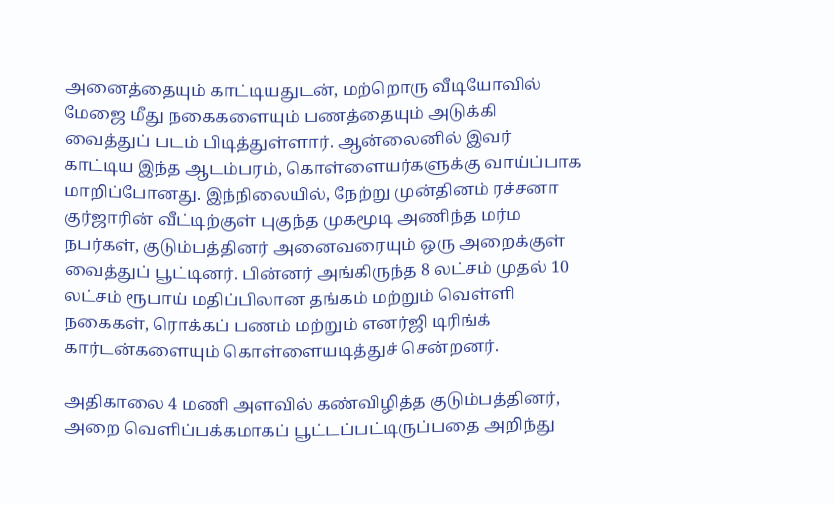அனைத்தையும் காட்டியதுடன், மற்றொரு வீடியோவில் மேஜை மீது நகைகளையும் பணத்தையும் அடுக்கி வைத்துப் படம் பிடித்துள்ளார். ஆன்லைனில் இவர் காட்டிய இந்த ஆடம்பரம், கொள்ளையர்களுக்கு வாய்ப்பாக மாறிப்போனது. இந்நிலையில், நேற்று முன்தினம் ரச்சனா குர்ஜாரின் வீட்டிற்குள் புகுந்த முகமூடி அணிந்த மர்ம நபர்கள், குடும்பத்தினர் அனைவரையும் ஒரு அறைக்குள் வைத்துப் பூட்டினர். பின்னர் அங்கிருந்த 8 லட்சம் முதல் 10 லட்சம் ரூபாய் மதிப்பிலான தங்கம் மற்றும் வெள்ளி நகைகள், ரொக்கப் பணம் மற்றும் எனர்ஜி டிரிங்க் கார்டன்களையும் கொள்ளையடித்துச் சென்றனர்.

அதிகாலை 4 மணி அளவில் கண்விழித்த குடும்பத்தினர், அறை வெளிப்பக்கமாகப் பூட்டப்பட்டிருப்பதை அறிந்து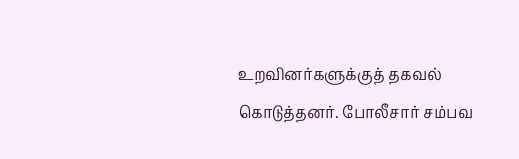உறவினர்களுக்குத் தகவல் கொடுத்தனர். போலீசார் சம்பவ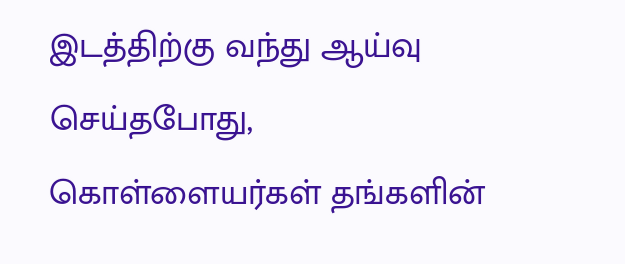இடத்திற்கு வந்து ஆய்வு செய்தபோது, கொள்ளையர்கள் தங்களின்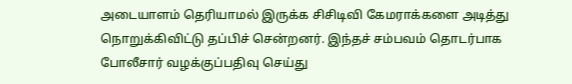அடையாளம் தெரியாமல் இருக்க சிசிடிவி கேமராக்களை அடித்து நொறுக்கிவிட்டு தப்பிச் சென்றனர். இந்தச் சம்பவம் தொடர்பாக போலீசார் வழக்குப்பதிவு செய்து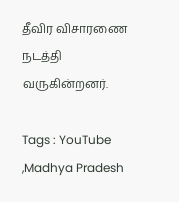தீவிர விசாரணை நடத்தி வருகின்றனர்.

Tags : YouTube ,Madhya Pradesh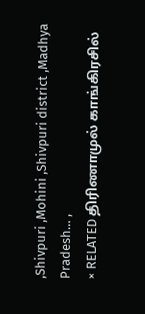,Shivpuri ,Mohini ,Shivpuri district ,Madhya Pradesh… ,
× RELATED திரிணாமுல் காங்கிரசில்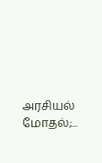அரசியல் மோதல்;...